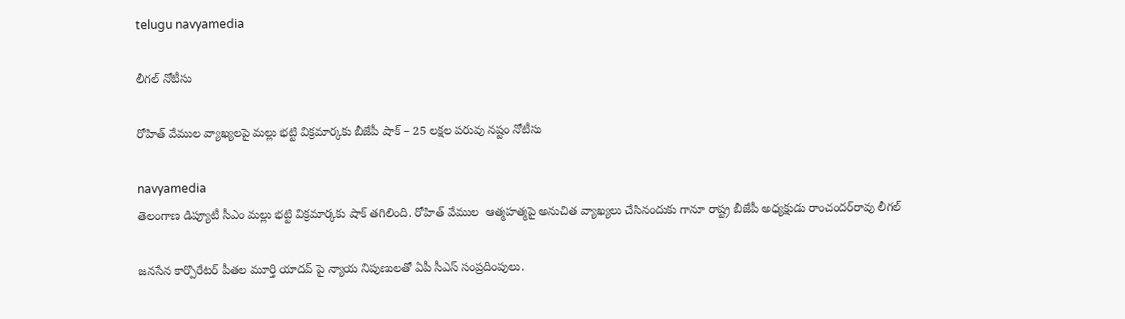telugu navyamedia

లీగల్ నోటీసు

రోహిత్ వేముల వ్యాఖ్యలపై మల్లు భట్టి విక్రమార్కకు బీజేపీ షాక్ – 25 లక్షల పరువు నష్టం నోటీసు

navyamedia
తెలంగాణ డిప్యూటీ సీఎం మల్లు భట్టి విక్రమార్కకు షాక్ తగిలింది. రోహిత్ వేముల  ఆత్మహత్మపై అనుచిత వ్యాఖ్యలు చేసినందుకు గానూ రాష్ట్ర బీజేపీ అధ్యక్షుడు రాంచందర్‌రావు లీగల్

జనసేన కార్పొరేటర్ పీతల మూర్తి యాదవ్ పై న్యాయ నిపుణులతో ఏపీ సీఎస్ సంప్రదింపులు.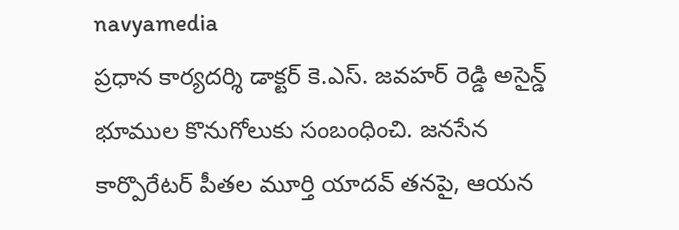navyamedia
ప్రధాన కార్యదర్శి డాక్టర్ కె.ఎస్. జవహర్ రెడ్డి అసైన్డ్ భూముల కొనుగోలుకు సంబంధించి. జనసేన కార్పొరేటర్ పీతల మూర్తి యాదవ్ తనపై, ఆయన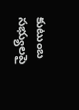కుటుంబ సభ్యులపై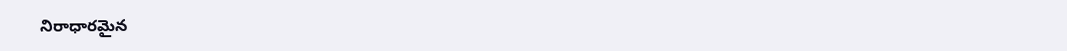నిరాధారమైన